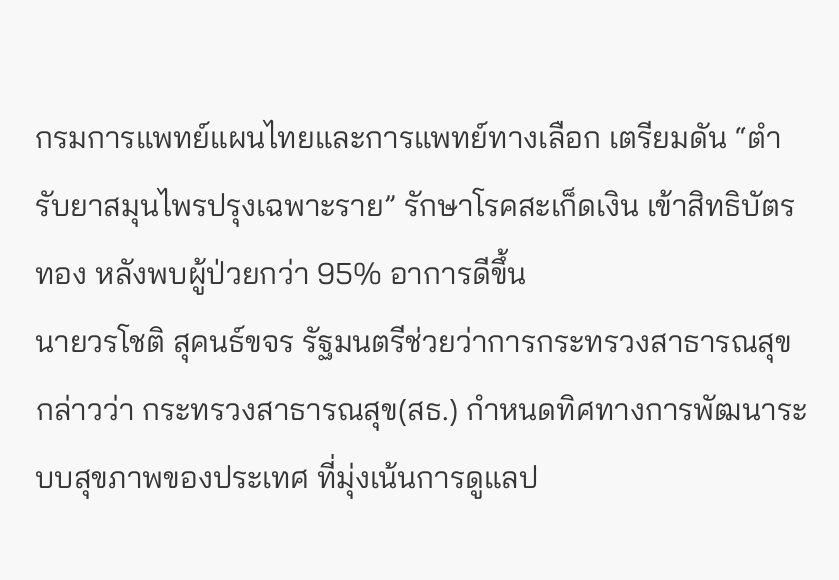กรมการแพทย์แผนไทยและการแพทย์ทางเลือก เตรียมดัน “ตำรับยาสมุนไพรปรุงเฉพาะราย” รักษาโรคสะเก็ดเงิน เข้าสิทธิบัตรทอง หลังพบผู้ป่วยกว่า 95% อาการดีขึ้น
นายวรโชติ สุคนธ์ขจร รัฐมนตรีช่วยว่าการกระทรวงสาธารณสุข กล่าวว่า กระทรวงสาธารณสุข(สธ.) กำหนดทิศทางการพัฒนาระบบสุขภาพของประเทศ ที่มุ่งเน้นการดูแลป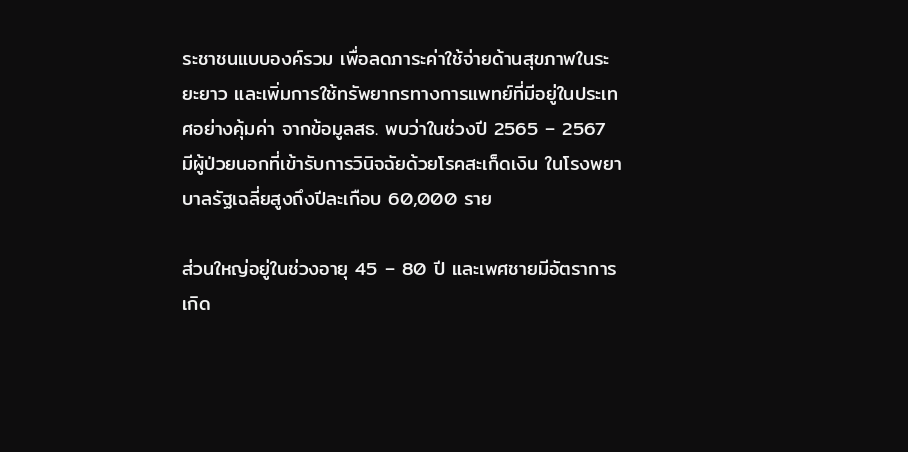ระชาชนแบบองค์รวม เพื่อลดภาระค่าใช้จ่ายด้านสุขภาพในระยะยาว และเพิ่มการใช้ทรัพยากรทางการแพทย์ที่มีอยู่ในประเทศอย่างคุ้มค่า จากข้อมูลสธ. พบว่าในช่วงปี 2565 – 2567 มีผู้ป่วยนอกที่เข้ารับการวินิจฉัยด้วยโรคสะเก็ดเงิน ในโรงพยาบาลรัฐเฉลี่ยสูงถึงปีละเกือบ 60,000 ราย

ส่วนใหญ่อยู่ในช่วงอายุ 45 – 80 ปี และเพศชายมีอัตราการเกิด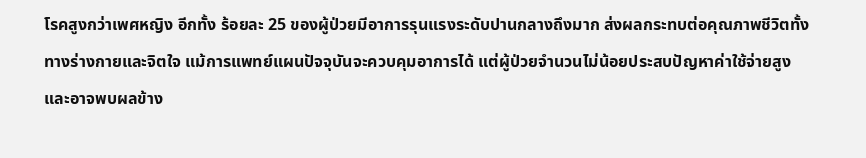โรคสูงกว่าเพศหญิง อีกทั้ง ร้อยละ 25 ของผู้ป่วยมีอาการรุนแรงระดับปานกลางถึงมาก ส่งผลกระทบต่อคุณภาพชีวิตทั้งทางร่างกายและจิตใจ แม้การแพทย์แผนปัจจุบันจะควบคุมอาการได้ แต่ผู้ป่วยจำนวนไม่น้อยประสบปัญหาค่าใช้จ่ายสูง และอาจพบผลข้าง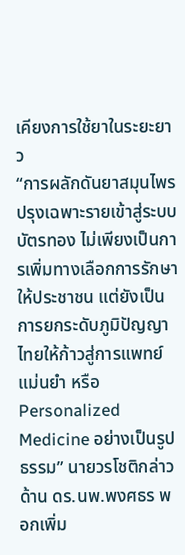เคียงการใช้ยาในระยะยาว
“การผลักดันยาสมุนไพรปรุงเฉพาะรายเข้าสู่ระบบบัตรทอง ไม่เพียงเป็นการเพิ่มทางเลือกการรักษาให้ประชาชน แต่ยังเป็นการยกระดับภูมิปัญญาไทยให้ก้าวสู่การแพทย์แม่นยำ หรือ Personalized Medicine อย่างเป็นรูปธรรม” นายวรโชติกล่าว
ด้าน ดร.นพ.พงศธร พอกเพิ่ม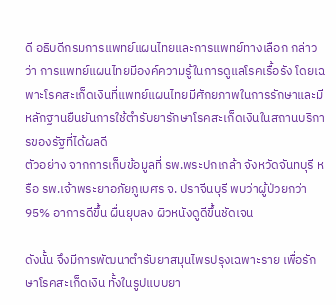ดี อธิบดีกรมการแพทย์แผนไทยและการแพทย์ทางเลือก กล่าวว่า การแพทย์แผนไทยมีองค์ความรู้ในการดูแลโรคเรื้อรัง โดยเฉพาะโรคสะเก็ดเงินที่แพทย์แผนไทยมีศักยภาพในการรักษาและมีหลักฐานยืนยันการใช้ตำรับยารักษาโรคสะเก็ดเงินในสถานบริการของรัฐที่ได้ผลดี
ตัวอย่าง จากการเก็บข้อมูลที่ รพ.พระปกเกล้า จังหวัดจันทบุรี หรือ รพ.เจ้าพระยาอภัยภูเบศร จ. ปราจีนบุรี พบว่าผู้ป่วยกว่า 95% อาการดีขึ้น ผื่นยุบลง ผิวหนังดูดีขึ้นชัดเจน

ดังนั้น จึงมีการพัฒนาตำรับยาสมุนไพรปรุงเฉพาะราย เพื่อรักษาโรคสะเก็ดเงิน ทั้งในรูปแบบยา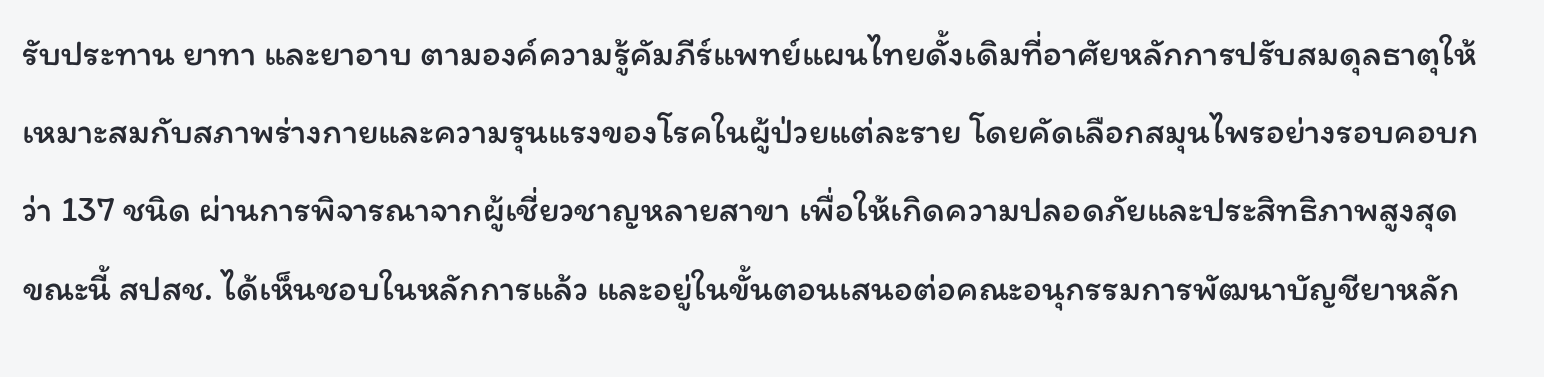รับประทาน ยาทา และยาอาบ ตามองค์ความรู้คัมภีร์แพทย์แผนไทยดั้งเดิมที่อาศัยหลักการปรับสมดุลธาตุให้เหมาะสมกับสภาพร่างกายและความรุนแรงของโรคในผู้ป่วยแต่ละราย โดยคัดเลือกสมุนไพรอย่างรอบคอบกว่า 137 ชนิด ผ่านการพิจารณาจากผู้เชี่ยวชาญหลายสาขา เพื่อให้เกิดความปลอดภัยและประสิทธิภาพสูงสุด
ขณะนี้ สปสช. ได้เห็นชอบในหลักการแล้ว และอยู่ในขั้นตอนเสนอต่อคณะอนุกรรมการพัฒนาบัญชียาหลัก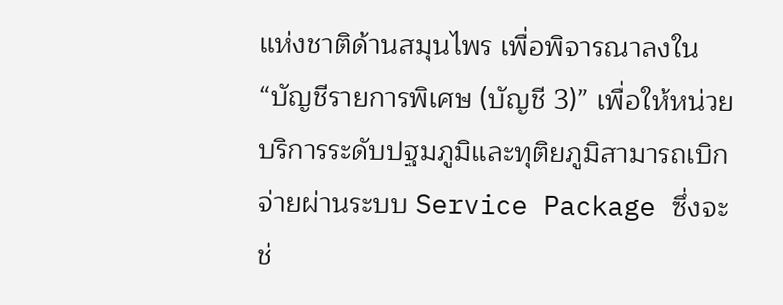แห่งชาติด้านสมุนไพร เพื่อพิจารณาลงใน “บัญชีรายการพิเศษ (บัญชี 3)” เพื่อให้หน่วยบริการระดับปฐมภูมิและทุติยภูมิสามารถเบิกจ่ายผ่านระบบ Service Package ซึ่งจะช่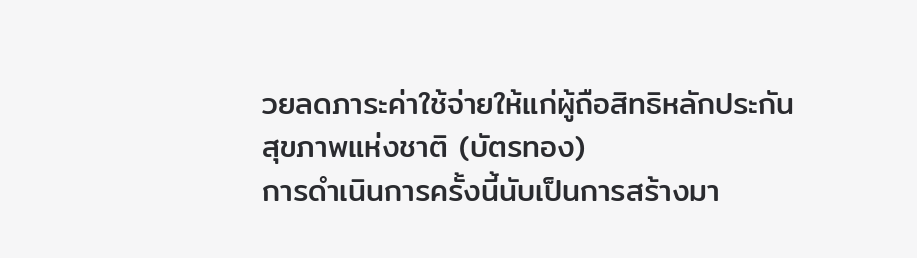วยลดภาระค่าใช้จ่ายให้แก่ผู้ถือสิทธิหลักประกันสุขภาพแห่งชาติ (บัตรทอง)
การดำเนินการครั้งนี้นับเป็นการสร้างมา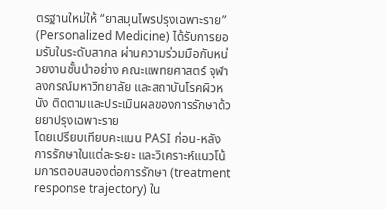ตรฐานใหม่ให้ “ยาสมุนไพรปรุงเฉพาะราย” (Personalized Medicine) ได้รับการยอมรับในระดับสากล ผ่านความร่วมมือกับหน่วยงานชั้นนำอย่าง คณะแพทยศาสตร์ จุฬาลงกรณ์มหาวิทยาลัย และสถาบันโรคผิวหนัง ติดตามและประเมินผลของการรักษาด้วยยาปรุงเฉพาะราย
โดยเปรียบเทียบคะแนน PASI ก่อน-หลัง การรักษาในแต่ละระยะ และวิเคราะห์แนวโน้มการตอบสนองต่อการรักษา (treatment response trajectory) ใน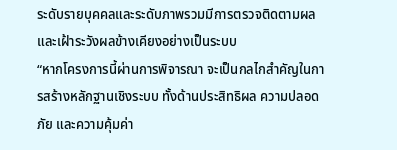ระดับรายบุคคลและระดับภาพรวมมีการตรวจติดตามผลและเฝ้าระวังผลข้างเคียงอย่างเป็นระบบ
“หากโครงการนี้ผ่านการพิจารณา จะเป็นกลไกสำคัญในการสร้างหลักฐานเชิงระบบ ทั้งด้านประสิทธิผล ความปลอดภัย และความคุ้มค่า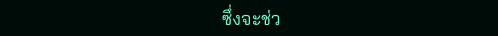ซึ่งจะช่ว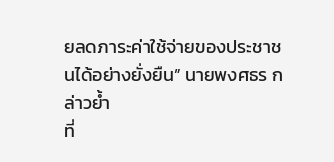ยลดภาระค่าใช้จ่ายของประชาชนได้อย่างยั่งยืน” นายพงศธร กล่าวย้ำ
ที่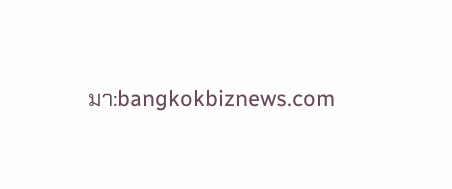มา:bangkokbiznews.com